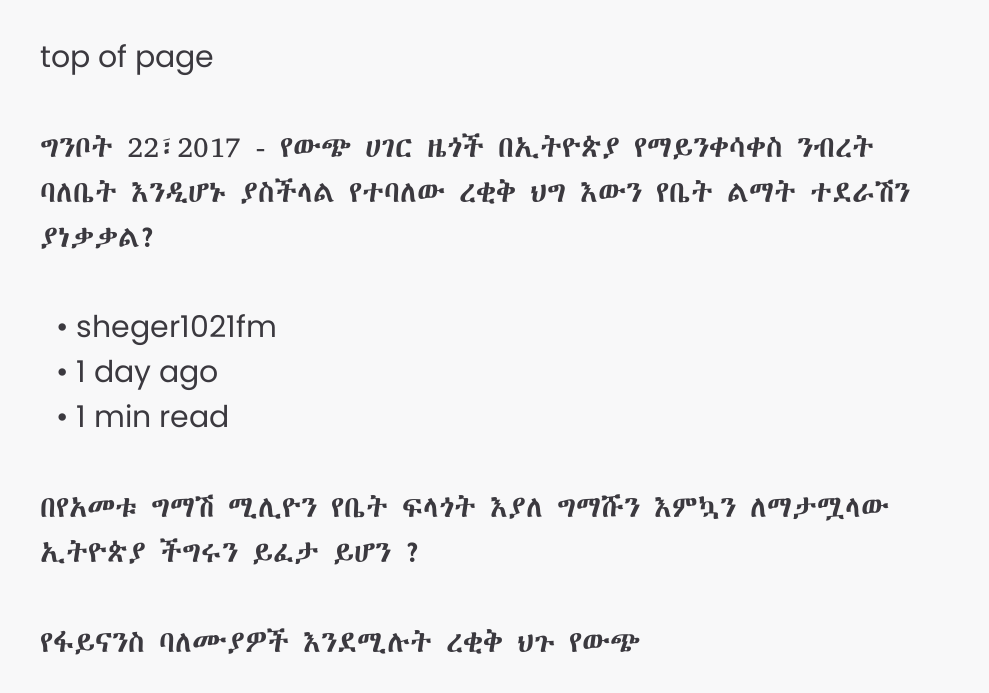top of page

ግንቦት 22፣2017 - የውጭ ሀገር ዜጎች በኢትዮጵያ የማይንቀሳቀስ ንብረት ባለቤት እንዲሆኑ ያስችላል የተባለው ረቂቅ ህግ እውን የቤት ልማት ተደራሽን ያነቃቃል?

  • sheger1021fm
  • 1 day ago
  • 1 min read

በየአመቱ ግማሽ ሚሊዮን የቤት ፍላጎት እያለ ግማሹን እምኳን ለማታሟላው ኢትዮጵያ ችግሩን ይፈታ ይሆን ?

የፋይናንስ ባለሙያዎች እንደሚሉት ረቂቅ ህጉ የውጭ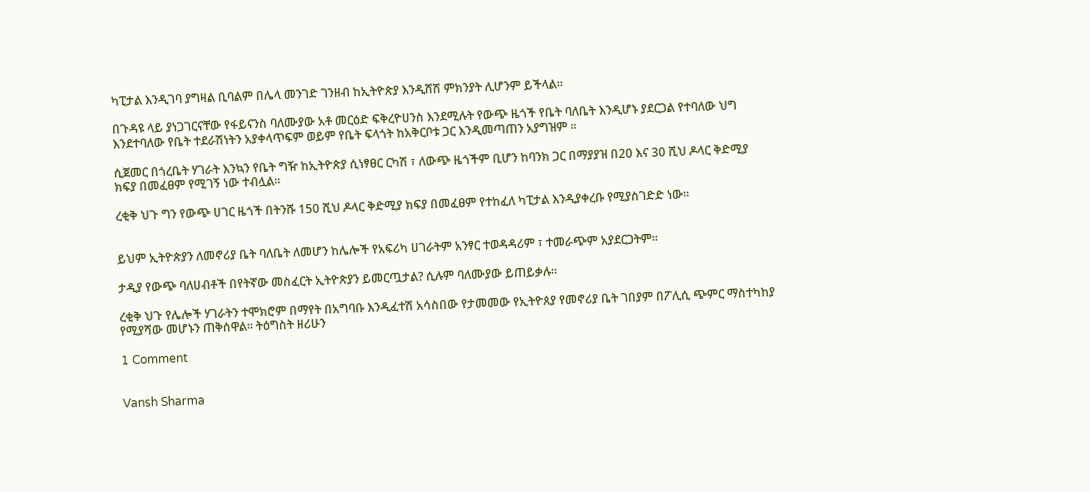ካፒታል እንዲገባ ያግዛል ቢባልም በሌላ መንገድ ገንዘብ ከኢትዮጵያ እንዲሸሽ ምክንያት ሊሆንም ይችላል፡፡

በጉዳዩ ላይ ያነጋገርናቸው የፋይናንስ ባለሙያው አቶ መርዕድ ፍቅረዮሀንስ እንደሚሉት የውጭ ዜጎች የቤት ባለቤት እንዲሆኑ ያደርጋል የተባለው ህግ እንደተባለው የቤት ተደራሽነትን አያቀላጥፍም ወይም የቤት ፍላጎት ከአቅርቦቱ ጋር እንዲመጣጠን አያግዝም ፡፡

ሲጀመር በጎረቤት ሃገራት እንኳን የቤት ግዥ ከኢትዮጵያ ሲነፃፀር ርካሽ ፣ ለውጭ ዜጎችም ቢሆን ከባንክ ጋር በማያያዝ በ20 እና 30 ሺህ ዶላር ቅድሚያ ክፍያ በመፈፀም የሚገኝ ነው ተብሏል፡፡

ረቂቅ ህጉ ግን የውጭ ሀገር ዜጎች በትንሹ 150 ሺህ ዶላር ቅድሚያ ክፍያ በመፈፀም የተከፈለ ካፒታል እንዲያቀረቡ የሚያስገድድ ነው፡፡


ይህም ኢትዮጵያን ለመኖሪያ ቤት ባለቤት ለመሆን ከሌሎች የአፍሪካ ሀገራትም አንፃር ተወዳዳሪም ፣ ተመራጭም አያደርጋትም፡፡

ታዲያ የውጭ ባለሀብቶች በየትኛው መስፈርት ኢትዮጵያን ይመርጧታል? ሲሉም ባለሙያው ይጠይቃሉ፡፡

ረቂቅ ህጉ የሌሎች ሃገራትን ተሞክሮም በማየት በአግባቡ እንዲፈተሽ አሳስበው የታመመው የኢትዮጰያ የመኖሪያ ቤት ገበያም በፖሊሲ ጭምር ማስተካከያ የሚያሻው መሆኑን ጠቅሰዋል፡፡ ትዕግስት ዘሪሁን

1 Comment


Vansh Sharma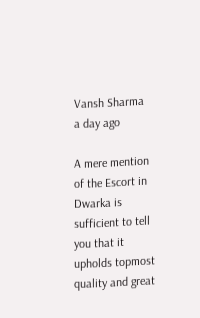Vansh Sharma
a day ago

A mere mention of the Escort in Dwarka is sufficient to tell you that it upholds topmost quality and great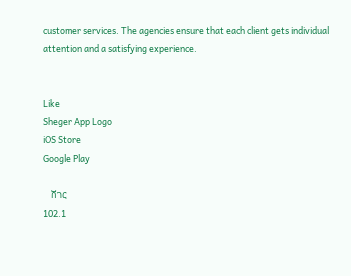customer services. The agencies ensure that each client gets individual attention and a satisfying experience.


Like
Sheger App Logo
iOS Store
Google Play

    ሸገር
102.1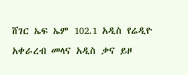ሸገር ኤፍ ኤም 102.1 አዲስ የሬዲዮ አቀራረብ መላና አዲስ ቃና ይዞ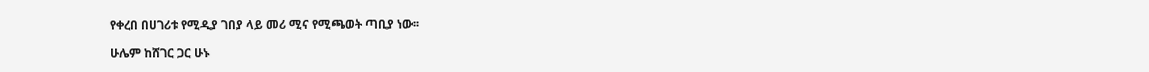የቀረበ በሀገሪቱ የሚዲያ ገበያ ላይ መሪ ሚና የሚጫወት ጣቢያ ነው፡፡

ሁሌም ከሸገር ጋር ሁኑ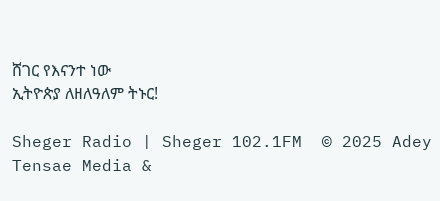ሸገር የእናንተ ነው
ኢትዮጵያ ለዘለዓለም ትኑር!

Sheger Radio | Sheger 102.1FM  © 2025 Adey Tensae Media &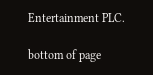Entertainment PLC.

bottom of page